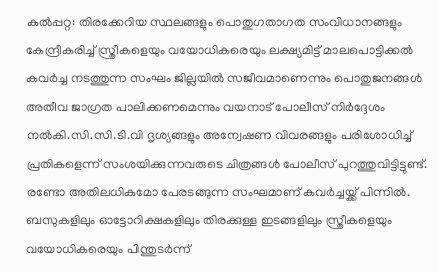കൽപ്പറ്റ: തിരക്കേറിയ സ്ഥലങ്ങളും പൊതുഗതാഗത സംവിധാനങ്ങളും കേന്ദ്രീകരിച്ച് സ്ത്രീകളെയും വയോധികരെയും ലക്ഷ്യമിട്ട് മാലപൊട്ടിക്കൽ കവർച്ച നടത്തുന്ന സംഘം ജില്ലയിൽ സജീവമാണെന്നും പൊതുജനങ്ങൾ അതീവ ജാഗ്രത പാലിക്കണമെന്നും വയനാട് പോലീസ് നിർദ്ദേശം നൽകി.സി.സി.ടി.വി ദൃശ്യങ്ങളും അന്വേഷണ വിവരങ്ങളും പരിശോധിച്ച് പ്രതികളെന്ന് സംശയിക്കുന്നവരുടെ ചിത്രങ്ങൾ പോലീസ് പുറത്തുവിട്ടിട്ടുണ്ട്. രണ്ടോ അതിലധികമോ പേരടങ്ങുന്ന സംഘമാണ് കവർച്ചയ്ക്ക് പിന്നിൽ. ബസുകളിലും ഓട്ടോറിക്ഷകളിലും തിരക്കുള്ള ഇടങ്ങളിലും സ്ത്രീകളെയും വയോധികരെയും പിന്തുടർന്ന്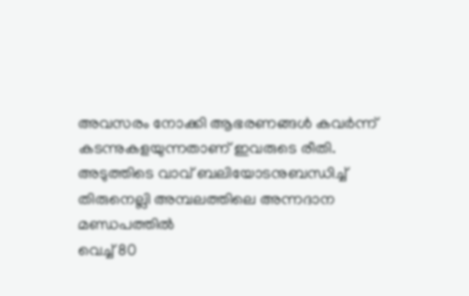അവസരം നോക്കി ആഭരണങ്ങൾ കവർന്ന് കടന്നുകളയുന്നതാണ് ഇവരുടെ രീതി.
അടുത്തിടെ വാവ് ബലിയോടനുബന്ധിച്ച് തിരുനെല്ലി അമ്പലത്തിലെ അന്നദാന മണ്ഡപത്തിൽ
വെച്ച് 80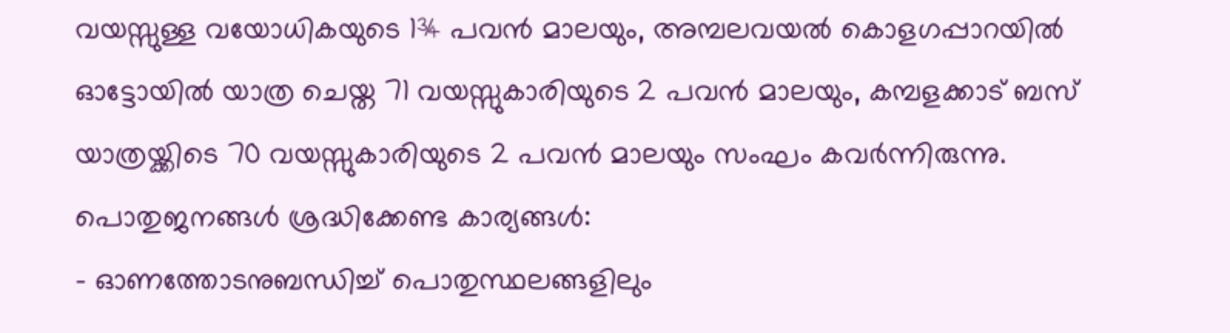വയസ്സുള്ള വയോധികയുടെ 1¾ പവൻ മാലയും, അമ്പലവയൽ കൊളഗപ്പാറയിൽ ഓട്ടോയിൽ യാത്ര ചെയ്ത 71 വയസ്സുകാരിയുടെ 2 പവൻ മാലയും, കമ്പളക്കാട് ബസ് യാത്രയ്ക്കിടെ 70 വയസ്സുകാരിയുടെ 2 പവൻ മാലയും സംഘം കവർന്നിരുന്നു.
പൊതുജനങ്ങൾ ശ്രദ്ധിക്കേണ്ട കാര്യങ്ങൾ:
- ഓണത്തോടനുബന്ധിച്ച് പൊതുസ്ഥലങ്ങളിലും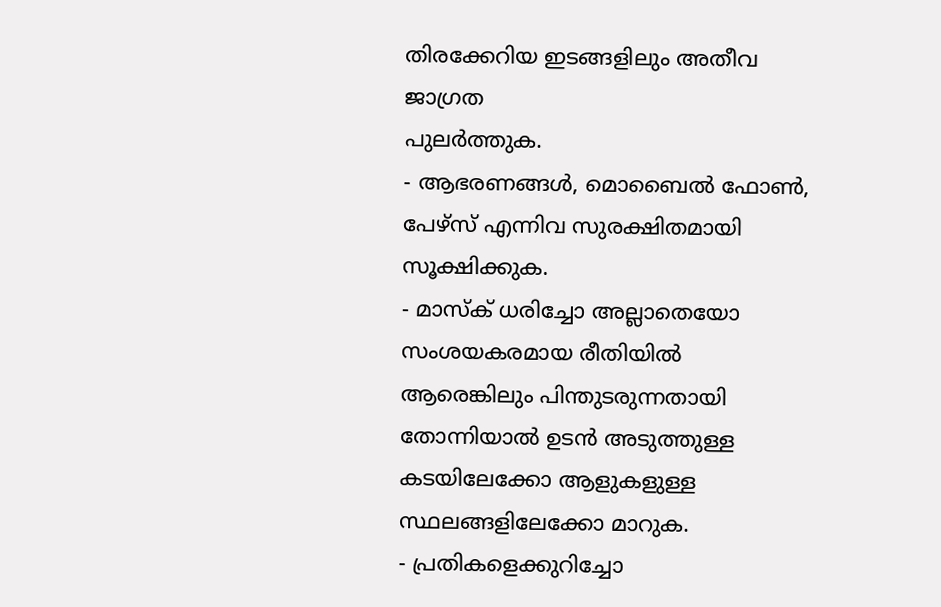തിരക്കേറിയ ഇടങ്ങളിലും അതീവ ജാഗ്രത
പുലർത്തുക.
- ആഭരണങ്ങൾ, മൊബൈൽ ഫോൺ, പേഴ്സ് എന്നിവ സുരക്ഷിതമായി സൂക്ഷിക്കുക.
- മാസ്ക് ധരിച്ചോ അല്ലാതെയോ സംശയകരമായ രീതിയിൽ ആരെങ്കിലും പിന്തുടരുന്നതായി
തോന്നിയാൽ ഉടൻ അടുത്തുള്ള കടയിലേക്കോ ആളുകളുള്ള സ്ഥലങ്ങളിലേക്കോ മാറുക.
- പ്രതികളെക്കുറിച്ചോ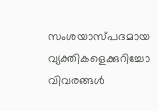സംശയാസ്പദമായ വ്യക്തികളെക്കുറിച്ചോ വിവരങ്ങൾ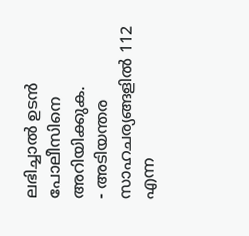ലഭിച്ചാൽ ഉടൻ
പോലീസിനെ അറിയിക്കുക.
- അടിയന്തര സാഹചര്യങ്ങളിൽ 112 എന്ന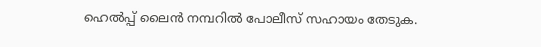ഹെൽപ്പ് ലൈൻ നമ്പറിൽ പോലീസ് സഹായം തേടുക.